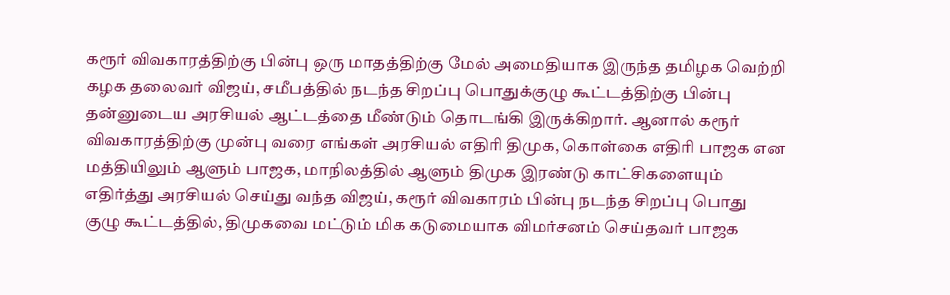கரூர் விவகாரத்திற்கு பின்பு ஒரு மாதத்திற்கு மேல் அமைதியாக இருந்த தமிழக வெற்றி கழக தலைவர் விஜய், சமீபத்தில் நடந்த சிறப்பு பொதுக்குழு கூட்டத்திற்கு பின்பு தன்னுடைய அரசியல் ஆட்டத்தை மீண்டும் தொடங்கி இருக்கிறார். ஆனால் கரூர் விவகாரத்திற்கு முன்பு வரை எங்கள் அரசியல் எதிரி திமுக, கொள்கை எதிரி பாஜக என மத்தியிலும் ஆளும் பாஜக, மாநிலத்தில் ஆளும் திமுக இரண்டு காட்சிகளையும் எதிர்த்து அரசியல் செய்து வந்த விஜய், கரூர் விவகாரம் பின்பு நடந்த சிறப்பு பொது குழு கூட்டத்தில், திமுகவை மட்டும் மிக கடுமையாக விமர்சனம் செய்தவர் பாஜக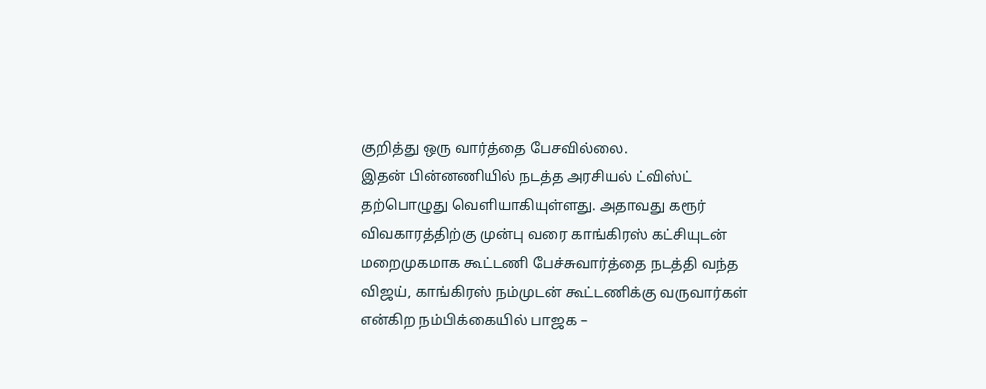குறித்து ஒரு வார்த்தை பேசவில்லை.
இதன் பின்னணியில் நடத்த அரசியல் ட்விஸ்ட் தற்பொழுது வெளியாகியுள்ளது. அதாவது கரூர் விவகாரத்திற்கு முன்பு வரை காங்கிரஸ் கட்சியுடன் மறைமுகமாக கூட்டணி பேச்சுவார்த்தை நடத்தி வந்த விஜய், காங்கிரஸ் நம்முடன் கூட்டணிக்கு வருவார்கள் என்கிற நம்பிக்கையில் பாஜக –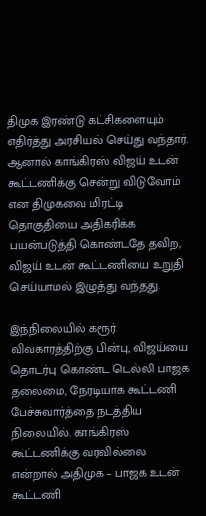திமுக இரண்டு கட்சிகளையும் எதிர்த்து அரசியல் செய்து வந்தார். ஆனால் காங்கிரஸ் விஜய் உடன் கூட்டணிக்கு சென்று விடுவோம் என திமுகவை மிரட்டி தொகுதியை அதிகரிக்க பயன்படுத்தி கொண்டதே தவிற, விஜய் உடன் கூட்டணியை உறுதி செய்யாமல் இழுத்து வந்தது.

இந்நிலையில் கரூர் விவகாரத்திற்கு பின்பு, விஜய்யை தொடர்பு கொண்ட டெல்லி பாஜக தலைமை, நேரடியாக கூட்டணி பேச்சுவார்த்தை நடத்திய நிலையில். காங்கிரஸ் கூட்டணிக்கு வரவில்லை என்றால் அதிமுக – பாஜக உடன் கூட்டணி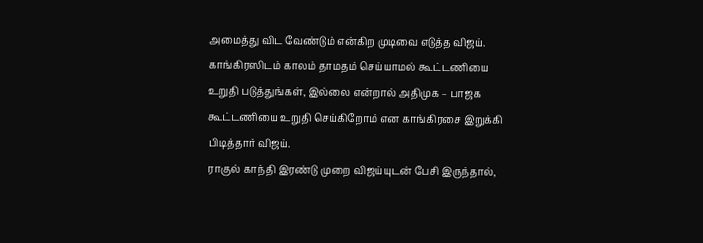அமைத்து விட வேண்டும் என்கிற முடிவை எடுத்த விஜய். காங்கிரஸிடம் காலம் தாமதம் செய்யாமல் கூட்டணியை உறுதி படுத்துங்கள், இல்லை என்றால் அதிமுக – பாஜக கூட்டணியை உறுதி செய்கிறோம் என காங்கிரசை இறுக்கி பிடித்தார் விஜய்.
ராகுல் காந்தி இரண்டு முறை விஜய்யுடன் பேசி இருந்தால்,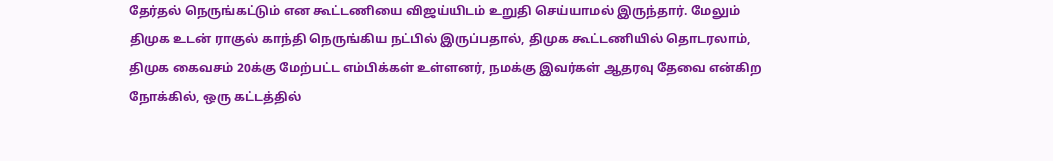தேர்தல் நெருங்கட்டும் என கூட்டணியை விஜய்யிடம் உறுதி செய்யாமல் இருந்தார். மேலும் திமுக உடன் ராகுல் காந்தி நெருங்கிய நட்பில் இருப்பதால், திமுக கூட்டணியில் தொடரலாம், திமுக கைவசம் 20க்கு மேற்பட்ட எம்பிக்கள் உள்ளனர், நமக்கு இவர்கள் ஆதரவு தேவை என்கிற நோக்கில், ஒரு கட்டத்தில்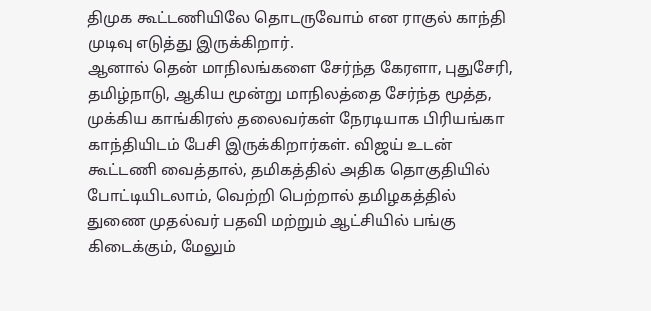திமுக கூட்டணியிலே தொடருவோம் என ராகுல் காந்தி முடிவு எடுத்து இருக்கிறார்.
ஆனால் தென் மாநிலங்களை சேர்ந்த கேரளா, புதுசேரி, தமிழ்நாடு, ஆகிய மூன்று மாநிலத்தை சேர்ந்த மூத்த, முக்கிய காங்கிரஸ் தலைவர்கள் நேரடியாக பிரியங்கா காந்தியிடம் பேசி இருக்கிறார்கள். விஜய் உடன் கூட்டணி வைத்தால், தமிகத்தில் அதிக தொகுதியில் போட்டியிடலாம், வெற்றி பெற்றால் தமிழகத்தில் துணை முதல்வர் பதவி மற்றும் ஆட்சியில் பங்கு கிடைக்கும், மேலும்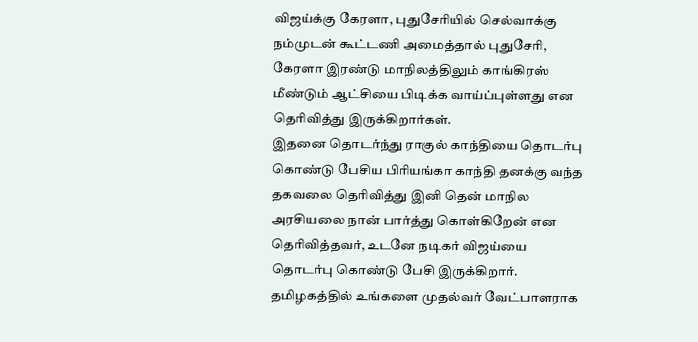விஜய்க்கு கேரளா, புதுசேரியில் செல்வாக்கு நம்முடன் கூட்டணி அமைத்தால் புதுசேரி, கேரளா இரண்டு மாநிலத்திலும் காங்கிரஸ் மீண்டும் ஆட்சியை பிடிக்க வாய்ப்புள்ளது என தெரிவித்து இருக்கிறார்கள்.
இதனை தொடர்ந்து ராகுல் காந்தியை தொடர்பு கொண்டு பேசிய பிரியங்கா காந்தி தனக்கு வந்த தகவலை தெரிவித்து இனி தென் மாநில அரசியலை நான் பார்த்து கொள்கிறேன் என தெரிவித்தவர், உடனே நடிகர் விஜய்யை தொடர்பு கொண்டு பேசி இருக்கிறார். தமிழகத்தில் உங்களை முதல்வர் வேட்பாளராக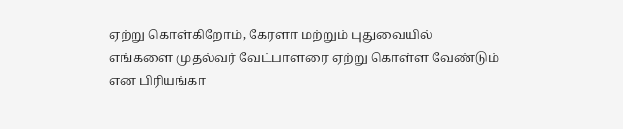ஏற்று கொள்கிறோம், கேரளா மற்றும் புதுவையில் எங்களை முதல்வர் வேட்பாளரை ஏற்று கொள்ள வேண்டும் என பிரியங்கா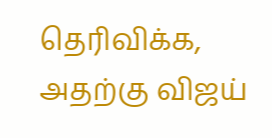தெரிவிக்க, அதற்கு விஜய்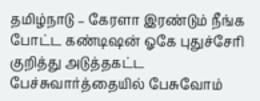தமிழ்நாடு – கேரளா இரண்டும் நீங்க போட்ட கண்டிஷன் ஓகே புதுச்சேரி குறித்து அடுத்தகட்ட பேச்சுவார்த்தையில் பேசுவோம்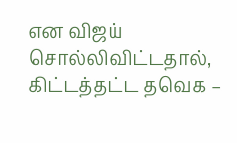என விஜய் சொல்லிவிட்டதால், கிட்டத்தட்ட தவெக –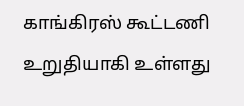காங்கிரஸ் கூட்டணி உறுதியாகி உள்ளது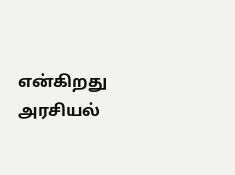என்கிறது அரசியல்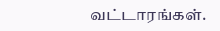வட்டாரங்கள்.